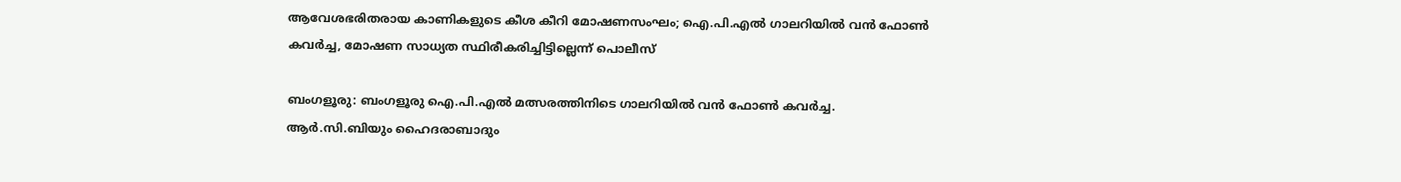ആവേശഭരിതരായ കാണികളുടെ കീശ കീറി മോഷണസംഘം; ഐ.പി.എൽ ഗാലറിയിൽ വൻ ഫോൺ കവർച്ച, മോഷണ സാധ്യത സ്ഥിരീകരിച്ചിട്ടില്ലെന്ന് പൊലീസ്

ബംഗളൂരു: ബംഗളൂരു ഐ.പി.എൽ മത്സരത്തിനിടെ ഗാലറിയിൽ വൻ ഫോൺ കവർച്ച. ആർ.സി.ബിയും ഹൈദരാബാദും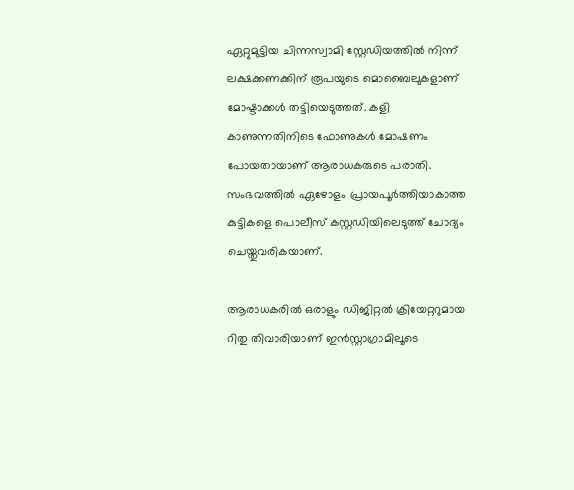ഏറ്റുമുട്ടിയ ചിന്നസ്വാമി സ്റ്റേഡിയത്തിൽ നിന്ന് ലക്ഷക്കണക്കിന് രൂപയുടെ മൊബൈലുകളാണ് മോഷ്ടാക്കൾ തട്ടിയെടുത്തത്. കളി കാണുന്നതിനിടെ ഫോണുകൾ മോഷണം പോയതായാണ് ആരാധകരുടെ പരാതി. സംഭവത്തിൽ ഏഴോളം പ്രായപൂർത്തിയാകാത്ത കുട്ടികളെ പൊലീസ് കസ്റ്റഡിയിലെടുത്ത് ചോദ്യം ചെയ്തുവരികയാണ്.

ആരാധകരിൽ ഒരാളും ഡിജിറ്റൽ ക്രിയേറ്ററുമായ റിതു തിവാരിയാണ് ഇൻസ്റ്റാഗ്രാമിലൂടെ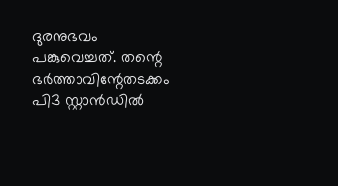ദുരനുഭവം പങ്കുവെച്ചത്. തന്റെ ഭർത്താവിന്റേതടക്കം പി3 സ്റ്റാൻഡിൽ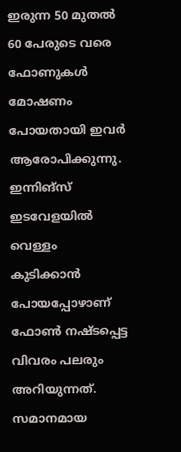ഇരുന്ന 50 മുതൽ 60 പേരുടെ വരെ ഫോണുകൾ മോഷണം പോയതായി ഇവർ ആരോപിക്കുന്നു. ഇന്നിങ്സ് ഇടവേളയിൽ വെള്ളം കുടിക്കാൻ പോയപ്പോഴാണ് ഫോൺ നഷ്ടപ്പെട്ട വിവരം പലരും അറിയുന്നത്. സമാനമായ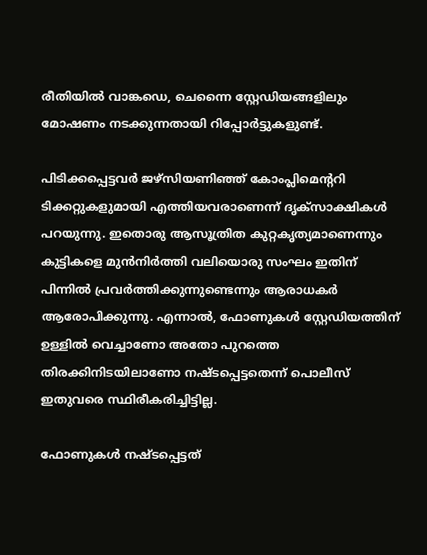രീതിയിൽ വാങ്കഡെ, ചെന്നൈ സ്റ്റേഡിയങ്ങളിലും മോഷണം നടക്കുന്നതായി റിപ്പോർട്ടുകളുണ്ട്.

പിടിക്കപ്പെട്ടവർ ജഴ്സിയണിഞ്ഞ് കോംപ്ലിമെന്ററി ടിക്കറ്റുകളുമായി എത്തിയവരാണെന്ന് ദൃക്സാക്ഷികൾ പറയുന്നു. ഇതൊരു ആസൂത്രിത കുറ്റകൃത്യമാണെന്നും കുട്ടികളെ മുൻനിർത്തി വലിയൊരു സംഘം ഇതിന് പിന്നിൽ പ്രവർത്തിക്കുന്നുണ്ടെന്നും ആരാധകർ ആരോപിക്കുന്നു. എന്നാൽ, ഫോണുകൾ സ്റ്റേഡിയത്തിന് ഉള്ളിൽ വെച്ചാണോ അതോ പുറത്തെ തിരക്കിനിടയിലാണോ നഷ്ടപ്പെട്ടതെന്ന് പൊലീസ് ഇതുവരെ സ്ഥിരീകരിച്ചിട്ടില്ല.

ഫോണുകൾ നഷ്ടപ്പെട്ടത്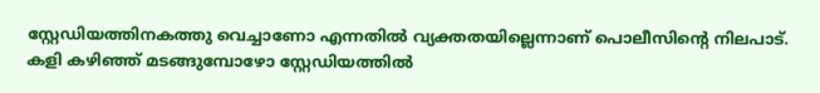സ്റ്റേഡിയത്തിനകത്തു വെച്ചാണോ എന്നതിൽ വ്യക്തതയില്ലെന്നാണ് പൊലീസിന്റെ നിലപാട്. കളി കഴിഞ്ഞ് മടങ്ങുമ്പോഴോ സ്റ്റേഡിയത്തിൽ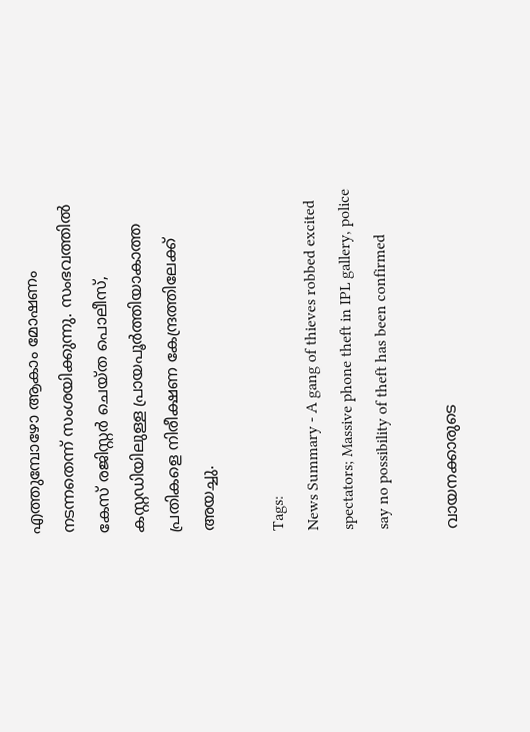എത്തുമ്പോഴോ ആകാം മോഷണം നടന്നതെന്ന് സംശയിക്കുന്നു. സംഭവത്തിൽ കേസ് രജിസ്റ്റർ ചെയ്ത പൊലീസ്, കസ്റ്റഡിയിലുള്ള പ്രായപൂർത്തിയാകാത്ത പ്രതികളെ നിരീക്ഷണ കേന്ദ്രത്തിലേക്ക് അയച്ചു.

Tags:
News Summary - A gang of thieves robbed excited spectators; Massive phone theft in IPL gallery, police say no possibility of theft has been confirmed

വായനക്കാരുടെ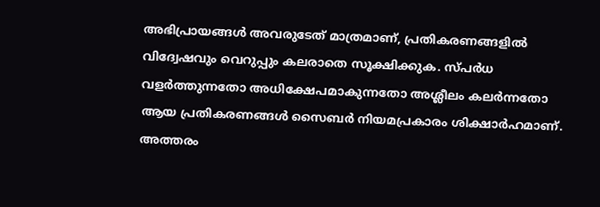അഭിപ്രായങ്ങള്‍ അവരുടേത് മാത്രമാണ്, പ്രതികരണങ്ങളിൽ വിദ്വേഷവും വെറുപ്പും കലരാതെ സൂക്ഷിക്കുക. സ്പർധ വളർത്തുന്നതോ അധിക്ഷേപമാകുന്നതോ അശ്ലീലം കലർന്നതോ ആയ പ്രതികരണങ്ങൾ സൈബർ നിയമപ്രകാരം ശിക്ഷാർഹമാണ്. അത്തരം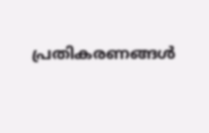പ്രതികരണങ്ങൾ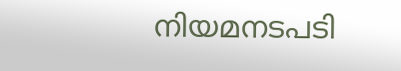നിയമനടപടി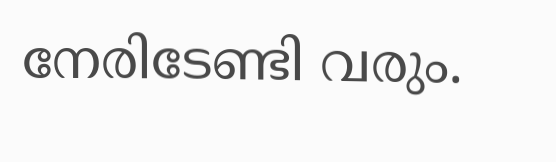നേരിടേണ്ടി വരും.